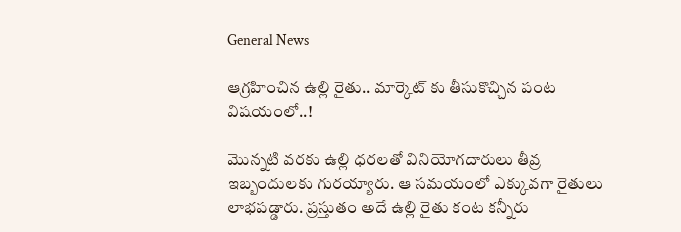General News

ఆగ్రహించిన ఉల్లి రైతు.. మార్కెట్ కు తీసుకొచ్చిన పంట విషయంలో..!

మొన్నటి వరకు ఉల్లి ధరలతో వినియోగదారులు తీవ్ర ఇబ్బందులకు గురయ్యారు. ఆ సమయంలో ఎక్కువగా రైతులు లాభపడ్డారు. ప్రస్తుతం అదే ఉల్లి రైతు కంట కన్నీరు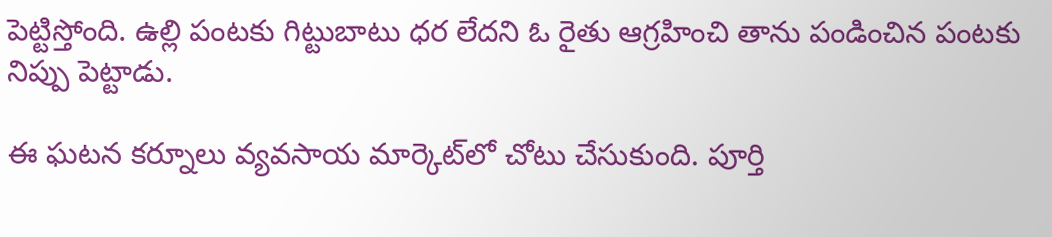పెట్టిస్తోంది. ఉల్లి పంటకు గిట్టుబాటు ధర లేదని ఓ రైతు ఆగ్రహించి తాను పండించిన పంటకు నిప్పు పెట్టాడు.

ఈ ఘటన కర్నూలు వ్యవసాయ మార్కెట్‌లో చోటు చేసుకుంది. పూర్తి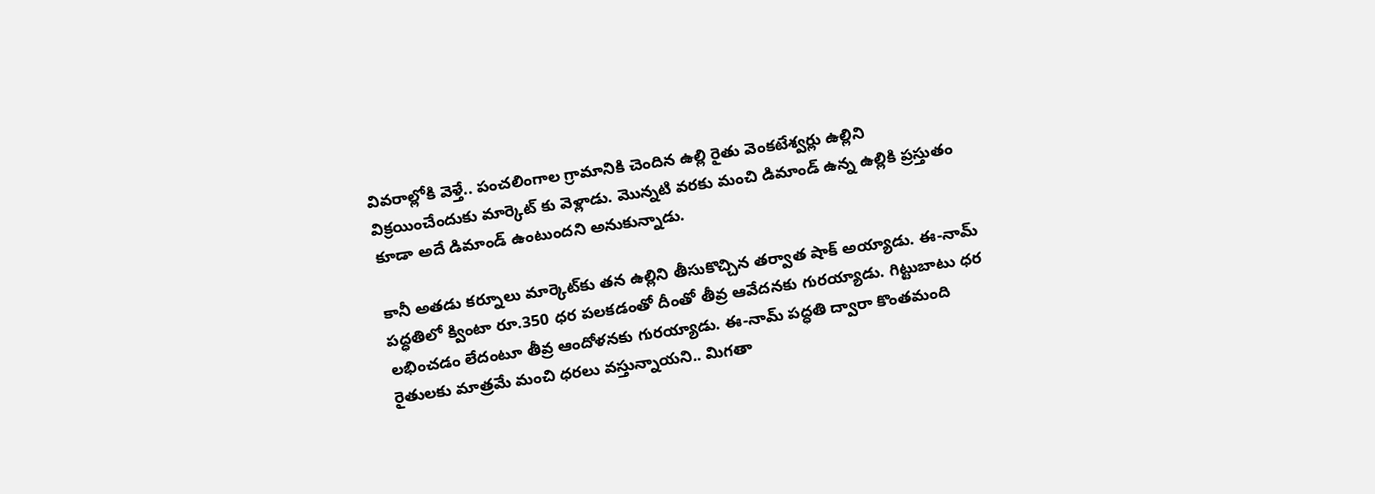వివరాల్లోకి వెళ్తే.. పంచలింగాల గ్రామానికి చెందిన ఉల్లి రైతు వెంకటేశ్వర్లు ఉల్లిని విక్రయించేందుకు మార్కెట్ కు వెళ్లాడు. మొన్నటి వరకు మంచి డిమాండ్ ఉన్న ఉల్లికి ప్రస్తుతం కూడా అదే డిమాండ్ ఉంటుందని అనుకున్నాడు.

కానీ అతడు కర్నూలు మార్కెట్‌కు తన ఉల్లిని తీసుకొచ్చిన తర్వాత షాక్ అయ్యాడు. ఈ-నామ్‌ పద్ధతిలో క్వింటా రూ.350 ధర పలకడంతో దీంతో తీవ్ర ఆవేదనకు గురయ్యాడు. గిట్టుబాటు ధర లభించడం లేదంటూ తీవ్ర ఆందోళనకు గురయ్యాడు. ఈ-నామ్‌ పద్ధతి ద్వారా కొంతమంది రైతులకు మాత్రమే మంచి ధరలు వస్తున్నాయని.. మిగతా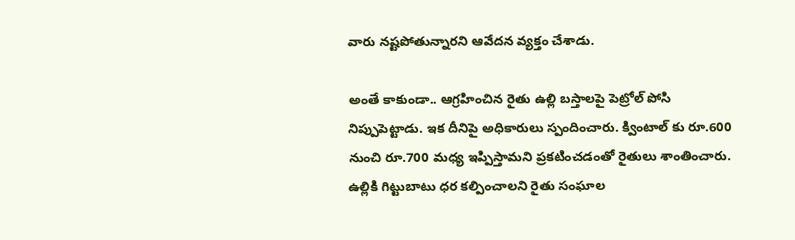వారు నష్టపోతున్నారని ఆవేదన వ్యక్తం చేశాడు.

అంతే కాకుండా.. ఆగ్రహించిన రైతు ఉల్లి బస్తాలపై పెట్రోల్‌ పోసి నిప్పుపెట్టాడు. ఇక దీనిపై అధికారులు స్పందించారు. క్వింటాల్ కు రూ.600 నుంచి రూ.700 మధ్య ఇప్పిస్తామని ప్రకటించడంతో రైతులు శాంతించారు. ఉల్లికి గిట్టుబాటు ధర కల్పించాలని రైతు సంఘాల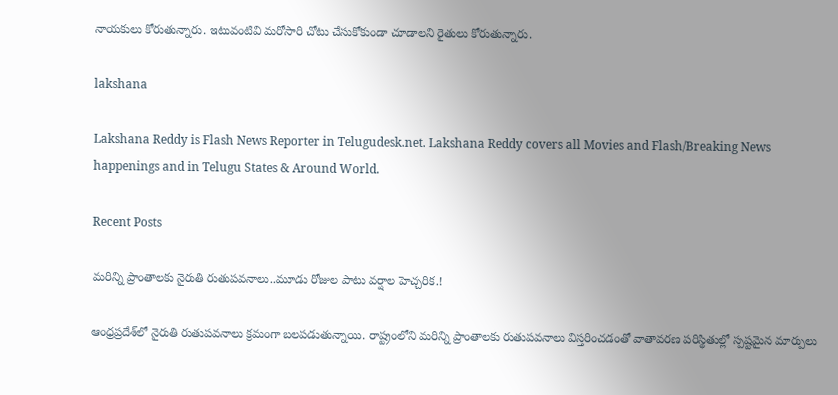నాయకులు కోరుతున్నారు. ఇటువంటివి మరోసారి చోటు చేసుకోకుండా చూడాలని రైతులు కోరుతున్నారు.

lakshana

Lakshana Reddy is Flash News Reporter in Telugudesk.net. Lakshana Reddy covers all Movies and Flash/Breaking News happenings and in Telugu States & Around World.

Recent Posts

మరిన్ని ప్రాంతాలకు నైరుతి రుతుపవనాలు..మూడు రోజుల పాటు వర్షాల హెచ్చరిక.!

ఆంధ్రప్రదేశ్‌లో నైరుతి రుతుపవనాలు క్రమంగా బలపడుతున్నాయి. రాష్ట్రంలోని మరిన్ని ప్రాంతాలకు రుతుపవనాలు విస్తరించడంతో వాతావరణ పరిస్థితుల్లో స్పష్టమైన మార్పులు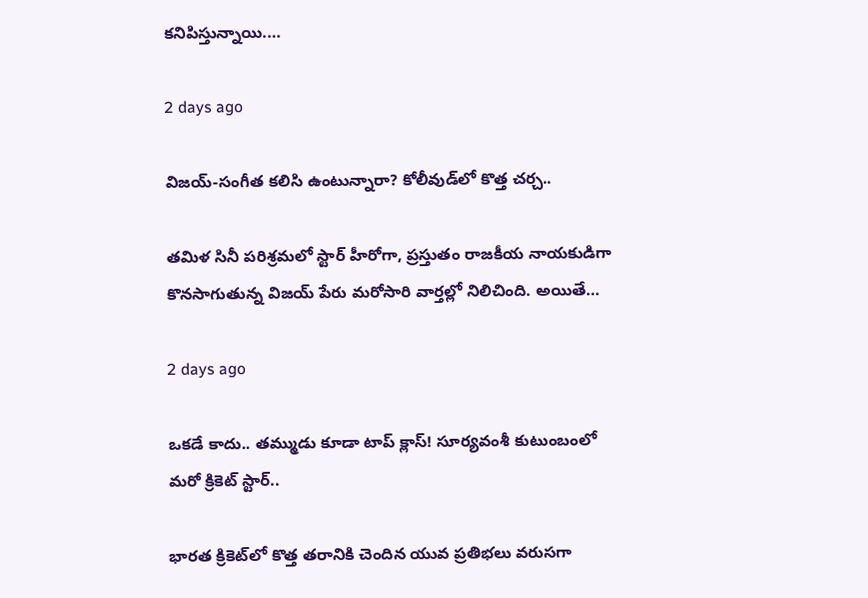కనిపిస్తున్నాయి.…

2 days ago

విజయ్-సంగీత కలిసి ఉంటున్నారా? కోలీవుడ్‌లో కొత్త చర్చ..

తమిళ సినీ పరిశ్రమలో స్టార్ హీరోగా, ప్రస్తుతం రాజకీయ నాయకుడిగా కొనసాగుతున్న విజయ్ పేరు మరోసారి వార్తల్లో నిలిచింది. అయితే…

2 days ago

ఒకడే కాదు.. తమ్ముడు కూడా టాప్ క్లాస్! సూర్యవంశీ కుటుంబంలో మరో క్రికెట్ స్టార్..

భారత క్రికెట్‌లో కొత్త తరానికి చెందిన యువ ప్రతిభలు వరుసగా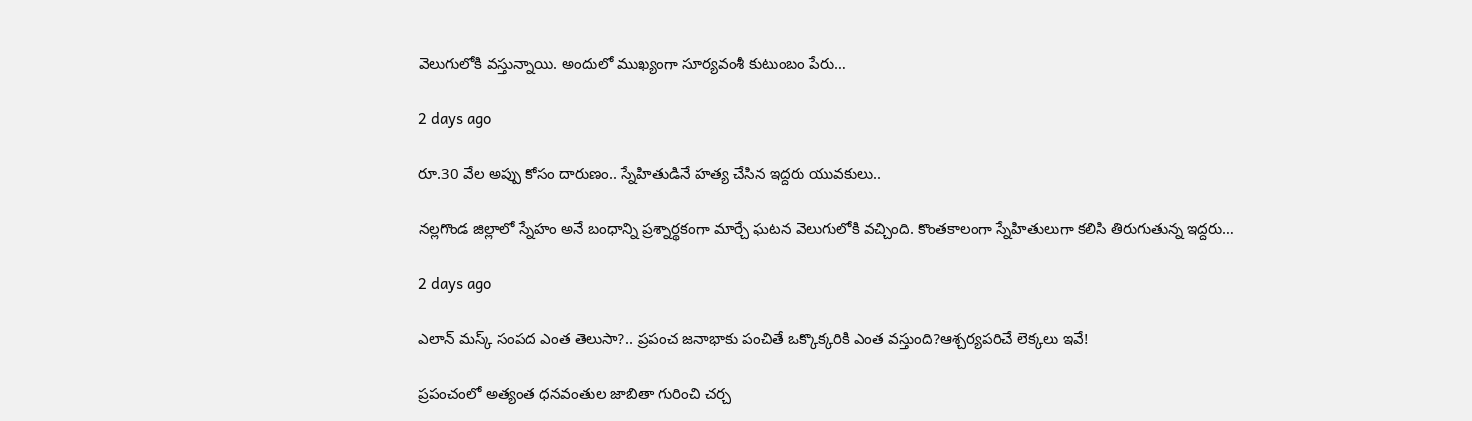వెలుగులోకి వస్తున్నాయి. అందులో ముఖ్యంగా సూర్యవంశీ కుటుంబం పేరు…

2 days ago

రూ.30 వేల అప్పు కోసం దారుణం.. స్నేహితుడినే హత్య చేసిన ఇద్దరు యువకులు..

నల్లగొండ జిల్లాలో స్నేహం అనే బంధాన్ని ప్రశ్నార్థకంగా మార్చే ఘటన వెలుగులోకి వచ్చింది. కొంతకాలంగా స్నేహితులుగా కలిసి తిరుగుతున్న ఇద్దరు…

2 days ago

ఎలాన్ మస్క్ సంపద ఎంత తెలుసా?.. ప్రపంచ జనాభాకు పంచితే ఒక్కొక్కరికి ఎంత వస్తుంది?ఆశ్చర్యపరిచే లెక్కలు ఇవే!

ప్రపంచంలో అత్యంత ధనవంతుల జాబితా గురించి చర్చ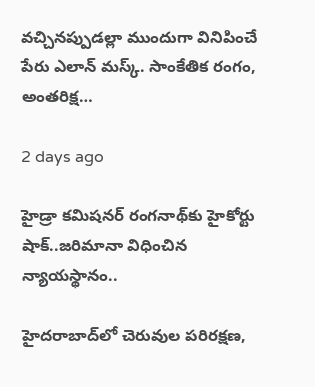వచ్చినప్పుడల్లా ముందుగా వినిపించే పేరు ఎలాన్ మస్క్. సాంకేతిక రంగం, అంతరిక్ష…

2 days ago

హైడ్రా కమిషనర్ రంగనాథ్‌కు హైకోర్టు షాక్..జరిమానా విధించిన న్యాయస్థానం..

హైదరాబాద్‌లో చెరువుల పరిరక్షణ,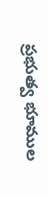ప్రభుత్వ భూముల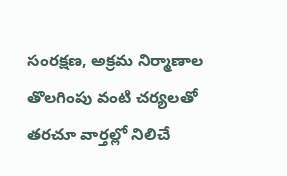సంరక్షణ, అక్రమ నిర్మాణాల తొలగింపు వంటి చర్యలతో తరచూ వార్తల్లో నిలిచే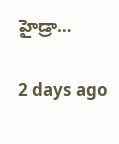హైడ్రా…

2 days ago